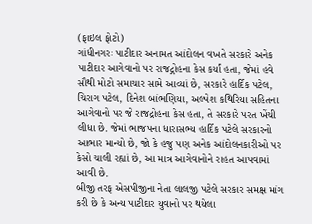(ફાઇલ ફોટો)
ગાંધીનગરઃ પાટીદાર અનામત આંદોલન વખતે સરકારે અનેક પાટીદાર આગેવાનો પર રાજદ્ગોહના કેસ કર્યાં હતા, જેમાં હવે સૌથી મોટો સમાચાર સામે આવ્યાં છે, સરકારે હાર્દિક પટેલ, ચિરાગ પટેલ, દિનેશ બાંભણિયા, અલ્પેશ કથિરિયા સહિતના આગેવાનો પર જે રાજદ્રોહના કેસ હતા, તે સરકારે પરત ખેંચી લીધા છે. જેમાં ભાજપના ધારાસભ્ય હાર્દિક પટેલે સરકારનો આભાર માન્યો છે, જો કે હજુ પણ અનેક આંદોલનકારીઓ પર કેસો ચાલી રહ્યાં છે, આ માત્ર આગેવાનોને રાહત આપવામાં આવી છે.
બીજી તરફ એસપીજીના નેતા લાલજી પટેલે સરકાર સમક્ષ માંગ કરી છે કે અન્ય પાટીદાર યુવાનો પર થયેલા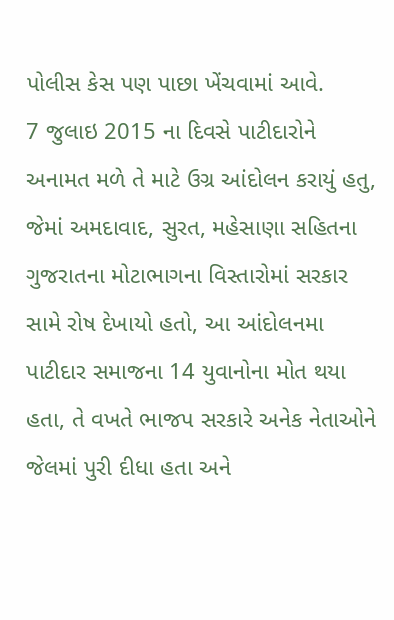પોલીસ કેસ પણ પાછા ખેંચવામાં આવે.
7 જુલાઇ 2015 ના દિવસે પાટીદારોને અનામત મળે તે માટે ઉગ્ર આંદોલન કરાયું હતુ, જેમાં અમદાવાદ, સુરત, મહેસાણા સહિતના ગુજરાતના મોટાભાગના વિસ્તારોમાં સરકાર સામે રોષ દેખાયો હતો, આ આંદોલનમા પાટીદાર સમાજના 14 યુવાનોના મોત થયા હતા, તે વખતે ભાજપ સરકારે અનેક નેતાઓને જેલમાં પુરી દીધા હતા અને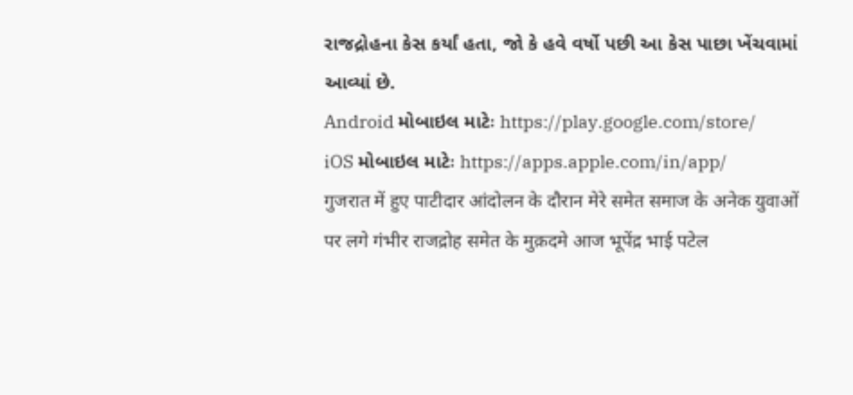રાજદ્રોહના કેસ કર્યાં હતા, જો કે હવે વર્ષો પછી આ કેસ પાછા ખેંચવામાં આવ્યાં છે.
Android મોબાઇલ માટેઃ https://play.google.com/store/
iOS મોબાઇલ માટેઃ https://apps.apple.com/in/app/
गुजरात में हुए पाटीदार आंदोलन के दौरान मेरे समेत समाज के अनेक युवाओं पर लगे गंभीर राजद्रोह समेत के मुक़दमे आज भूपेंद्र भाई पटेल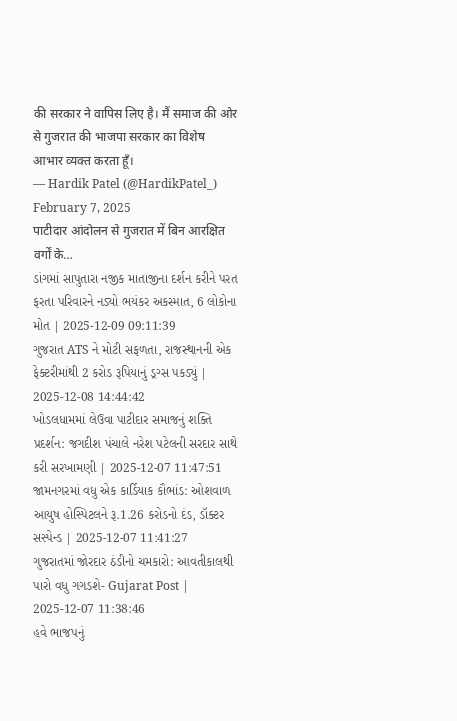की सरकार ने वापिस लिए है। मैं समाज की ओर से गुजरात की भाजपा सरकार का विशेष आभार व्यक्त करता हूँ।
— Hardik Patel (@HardikPatel_) February 7, 2025
पाटीदार आंदोलन से गुजरात में बिन आरक्षित वर्गों के…
ડાંગમાં સાપુતારા નજીક માતાજીના દર્શન કરીને પરત ફરતા પરિવારને નડ્યો ભયંકર અકસ્માત, 6 લોકોના મોત | 2025-12-09 09:11:39
ગુજરાત ATS ને મોટી સફળતા, રાજસ્થાનની એક ફેક્ટરીમાંથી 2 કરોડ રૂપિયાનું ડ્રગ્સ પકડ્યું | 2025-12-08 14:44:42
ખોડલધામમાં લેઉવા પાટીદાર સમાજનું શક્તિ પ્રદર્શન: જગદીશ પંચાલે નરેશ પટેલની સરદાર સાથે કરી સરખામણી | 2025-12-07 11:47:51
જામનગરમાં વધુ એક કાર્ડિયાક કૌભાંડ: ઓશવાળ આયુષ હોસ્પિટલને રૂ.1.26 કરોડનો દંડ, ડૉક્ટર સસ્પેન્ડ | 2025-12-07 11:41:27
ગુજરાતમાં જોરદાર ઠંડીનો ચમકારો: આવતીકાલથી પારો વધુ ગગડશે- Gujarat Post | 2025-12-07 11:38:46
હવે ભાજપનું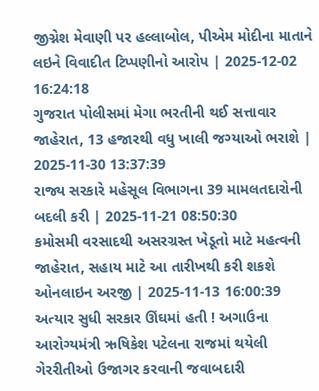જીગ્નેશ મેવાણી પર હલ્લાબોલ, પીએમ મોદીના માતાને લઇને વિવાદીત ટિપ્પણીનો આરોપ | 2025-12-02 16:24:18
ગુજરાત પોલીસમાં મેગા ભરતીની થઈ સત્તાવાર જાહેરાત, 13 હજારથી વધુ ખાલી જગ્યાઓ ભરાશે | 2025-11-30 13:37:39
રાજ્ય સરકારે મહેસૂલ વિભાગના 39 મામલતદારોની બદલી કરી | 2025-11-21 08:50:30
કમોસમી વરસાદથી અસરગ્રસ્ત ખેડૂતો માટે મહત્વની જાહેરાત, સહાય માટે આ તારીખથી કરી શકશે ઓનલાઇન અરજી | 2025-11-13 16:00:39
અત્યાર સુધી સરકાર ઊંઘમાં હતી ! અગાઉના આરોગ્યમંત્રી ઋષિકેશ પટેલના રાજમાં થયેલી ગેરરીતીઓ ઉજાગર કરવાની જવાબદારી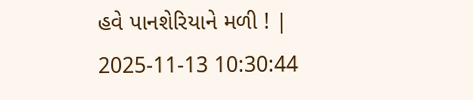હવે પાનશેરિયાને મળી ! | 2025-11-13 10:30:44